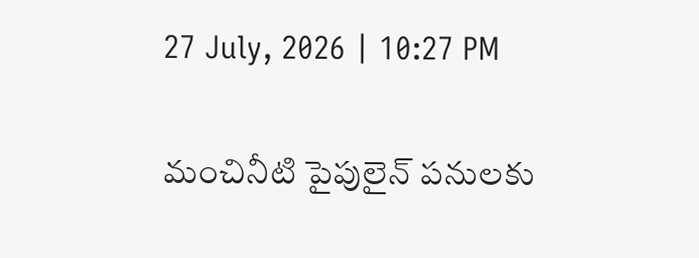27 July, 2026 | 10:27 PM

మంచినీటి పైపులైన్ పనులకు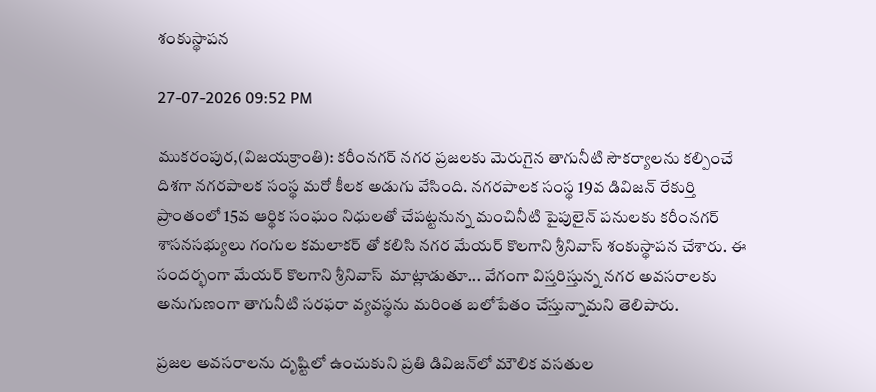శంకుస్థాపన

27-07-2026 09:52 PM

ముకరంపుర,(విజయక్రాంతి): కరీంనగర్ నగర ప్రజలకు మెరుగైన తాగునీటి సౌకర్యాలను కల్పించే దిశగా నగరపాలక సంస్థ మరో కీలక అడుగు వేసింది. నగరపాలక సంస్థ 19వ డివిజన్ రేకుర్తి ప్రాంతంలో 15వ ఆర్థిక సంఘం నిధులతో చేపట్టనున్న మంచినీటి పైపులైన్ పనులకు కరీంనగర్ శాసనసభ్యులు గంగుల కమలాకర్ తో కలిసి నగర మేయర్ కొలగాని శ్రీనివాస్ శంకుస్థాపన చేశారు. ఈ సందర్భంగా మేయర్ కొలగాని శ్రీనివాస్  మాట్లాడుతూ... వేగంగా విస్తరిస్తున్న నగర అవసరాలకు అనుగుణంగా తాగునీటి సరఫరా వ్యవస్థను మరింత బలోపేతం చేస్తున్నామని తెలిపారు.

ప్రజల అవసరాలను దృష్టిలో ఉంచుకుని ప్రతి డివిజన్‌లో మౌలిక వసతుల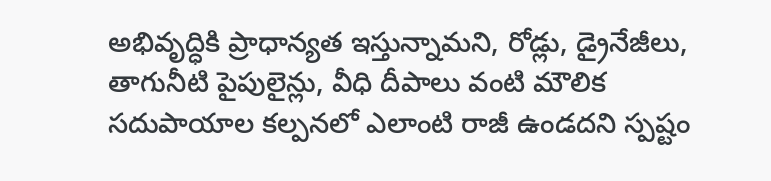అభివృద్ధికి ప్రాధాన్యత ఇస్తున్నామని, రోడ్లు, డ్రైనేజీలు, తాగునీటి పైపులైన్లు, వీధి దీపాలు వంటి మౌలిక సదుపాయాల కల్పనలో ఎలాంటి రాజీ ఉండదని స్పష్టం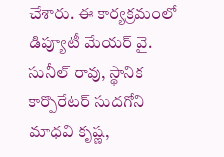చేశారు. ఈ కార్యక్రమంలో డిప్యూటీ మేయర్ వై. సునీల్ రావు, స్థానిక కార్పొరేటర్ సుదగోని మాధవి కృష్ణ,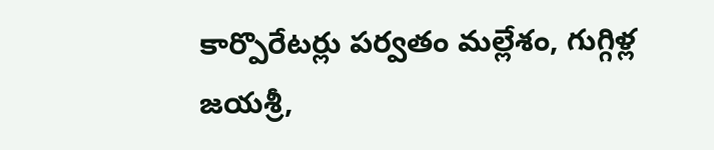కార్పొరేటర్లు పర్వతం మల్లేశం, గుగ్గిళ్ల జయశ్రీ,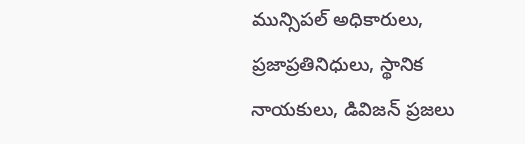మున్సిపల్ అధికారులు, ప్రజాప్రతినిధులు, స్థానిక నాయకులు, డివిజన్ ప్రజలు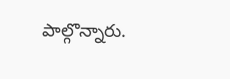పాల్గొన్నారు.